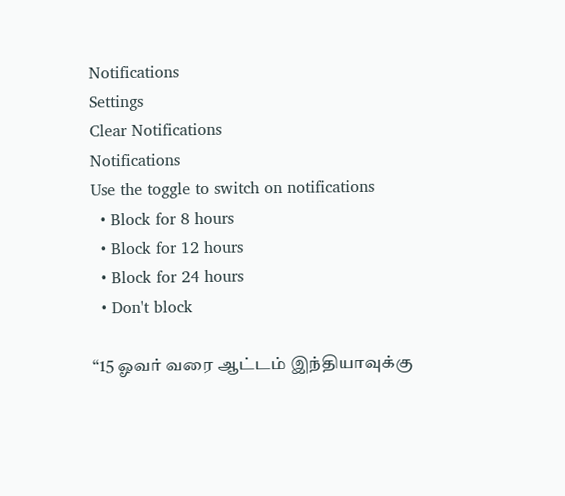Notifications
Settings
Clear Notifications
Notifications
Use the toggle to switch on notifications
  • Block for 8 hours
  • Block for 12 hours
  • Block for 24 hours
  • Don't block

“15 ஓவர் வரை ஆட்டம் இந்தியாவுக்கு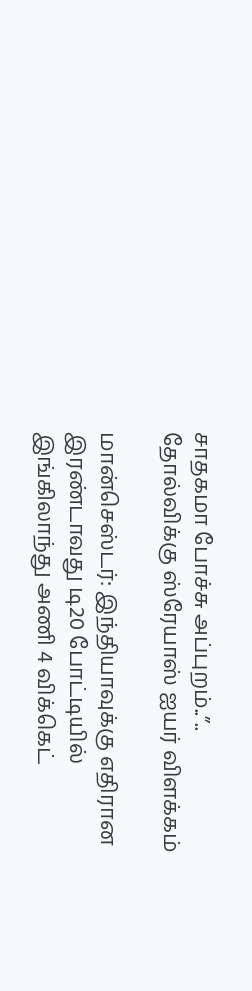சாதகமா போச்சு அப்புறம்..”.. தோல்விக்கு ஸ்ரேயாஸ் ஐயர் விளக்கம்

மான்செஸ்டர்: இந்தியாவுக்கு எதிரான இரண்டாவது டி20 போட்டியில் இங்கிலாந்து அணி 4 விக்கெட்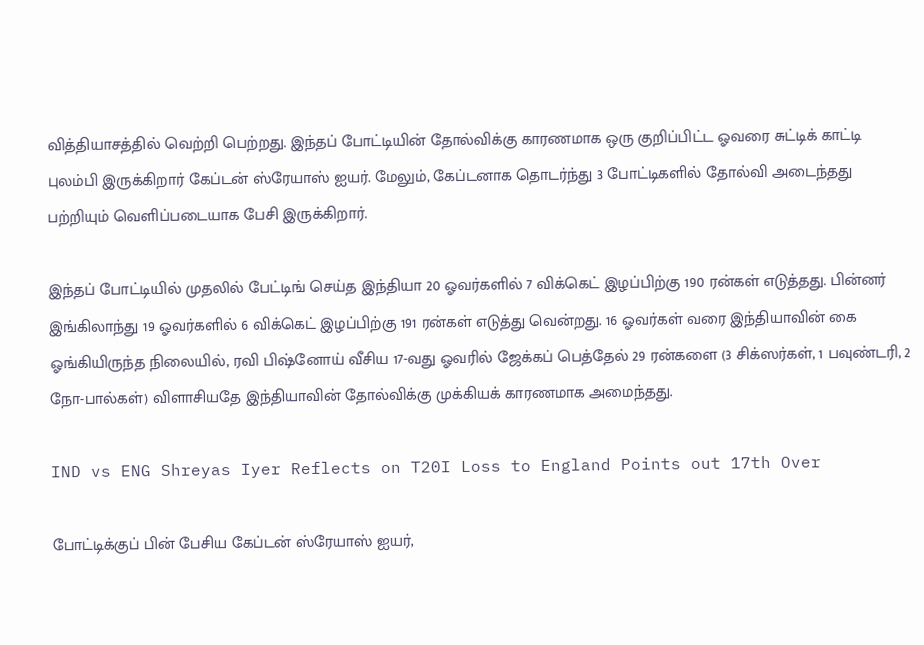வித்தியாசத்தில் வெற்றி பெற்றது. இந்தப் போட்டியின் தோல்விக்கு காரணமாக ஒரு குறிப்பிட்ட ஓவரை சுட்டிக் காட்டி புலம்பி இருக்கிறார் கேப்டன் ஸ்ரேயாஸ் ஐயர். மேலும், கேப்டனாக தொடர்ந்து 3 போட்டிகளில் தோல்வி அடைந்தது பற்றியும் வெளிப்படையாக பேசி இருக்கிறார்.

இந்தப் போட்டியில் முதலில் பேட்டிங் செய்த இந்தியா 20 ஓவர்களில் 7 விக்கெட் இழப்பிற்கு 190 ரன்கள் எடுத்தது. பின்னர் இங்கிலாந்து 19 ஓவர்களில் 6 விக்கெட் இழப்பிற்கு 191 ரன்கள் எடுத்து வென்றது. 16 ஓவர்கள் வரை இந்தியாவின் கை ஓங்கியிருந்த நிலையில், ரவி பிஷ்னோய் வீசிய 17-வது ஓவரில் ஜேக்கப் பெத்தேல் 29 ரன்களை (3 சிக்ஸர்கள், 1 பவுண்டரி, 2 நோ-பால்கள்) விளாசியதே இந்தியாவின் தோல்விக்கு முக்கியக் காரணமாக அமைந்தது.

IND vs ENG Shreyas Iyer Reflects on T20I Loss to England Points out 17th Over

போட்டிக்குப் பின் பேசிய கேப்டன் ஸ்ரேயாஸ் ஐயர்,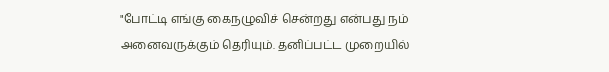"போட்டி எங்கு கைநழுவிச் சென்றது என்பது நம் அனைவருக்கும் தெரியும். தனிப்பட்ட முறையில்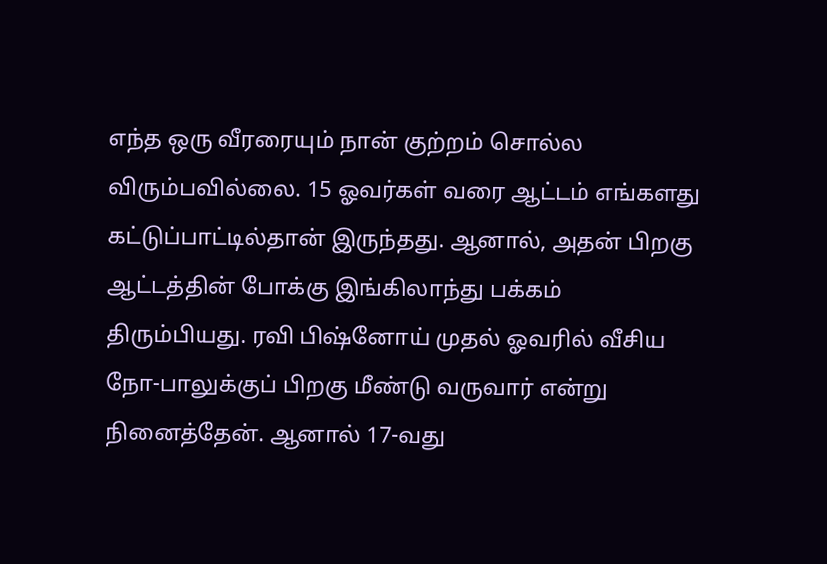எந்த ஒரு வீரரையும் நான் குற்றம் சொல்ல விரும்பவில்லை. 15 ஓவர்கள் வரை ஆட்டம் எங்களது கட்டுப்பாட்டில்தான் இருந்தது. ஆனால், அதன் பிறகு ஆட்டத்தின் போக்கு இங்கிலாந்து பக்கம் திரும்பியது. ரவி பிஷ்னோய் முதல் ஓவரில் வீசிய நோ-பாலுக்குப் பிறகு மீண்டு வருவார் என்று நினைத்தேன். ஆனால் 17-வது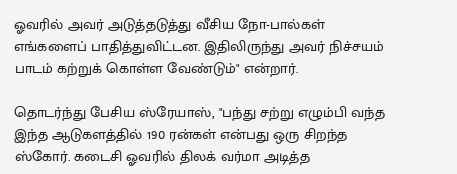ஓவரில் அவர் அடுத்தடுத்து வீசிய நோ-பால்கள் எங்களைப் பாதித்துவிட்டன. இதிலிருந்து அவர் நிச்சயம் பாடம் கற்றுக் கொள்ள வேண்டும்" என்றார்.

தொடர்ந்து பேசிய ஸ்ரேயாஸ், "பந்து சற்று எழும்பி வந்த இந்த ஆடுகளத்தில் 190 ரன்கள் என்பது ஒரு சிறந்த ஸ்கோர். கடைசி ஓவரில் திலக் வர்மா அடித்த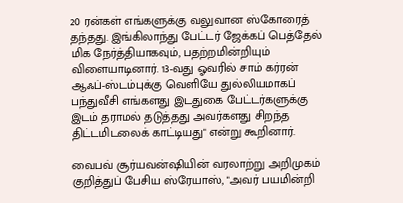20 ரன்கள் எங்களுக்கு வலுவான ஸ்கோரைத் தந்தது. இங்கிலாந்து பேட்டர் ஜேக்கப் பெத்தேல் மிக நேர்த்தியாகவும், பதற்றமின்றியும் விளையாடினார். 13-வது ஓவரில் சாம் கர்ரன் ஆஃப்-ஸ்டம்புக்கு வெளியே துல்லியமாகப் பந்துவீசி எங்களது இடதுகை பேட்டர்களுக்கு இடம் தராமல் தடுத்தது அவர்களது சிறந்த திட்டமிடலைக் காட்டியது" என்று கூறினார்.

வைபவ் சூர்யவன்ஷியின் வரலாற்று அறிமுகம் குறித்துப் பேசிய ஸ்ரேயாஸ், "அவர் பயமின்றி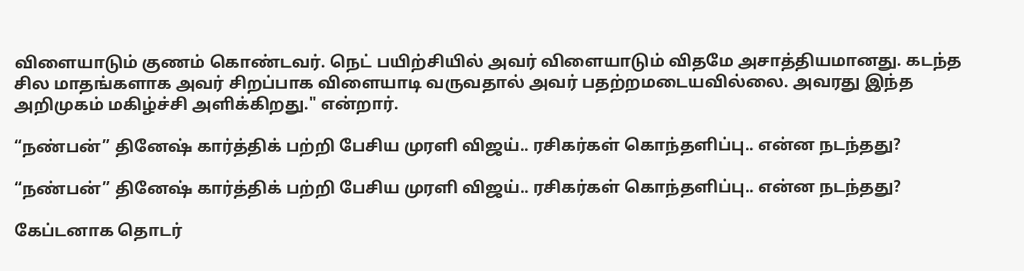விளையாடும் குணம் கொண்டவர். நெட் பயிற்சியில் அவர் விளையாடும் விதமே அசாத்தியமானது. கடந்த சில மாதங்களாக அவர் சிறப்பாக விளையாடி வருவதால் அவர் பதற்றமடையவில்லை. அவரது இந்த அறிமுகம் மகிழ்ச்சி அளிக்கிறது." என்றார்.

“நண்பன்” தினேஷ் கார்த்திக் பற்றி பேசிய முரளி விஜய்.. ரசிகர்கள் கொந்தளிப்பு.. என்ன நடந்தது?

“நண்பன்” தினேஷ் கார்த்திக் பற்றி பேசிய முரளி விஜய்.. ரசிகர்கள் கொந்தளிப்பு.. என்ன நடந்தது?

கேப்டனாக தொடர்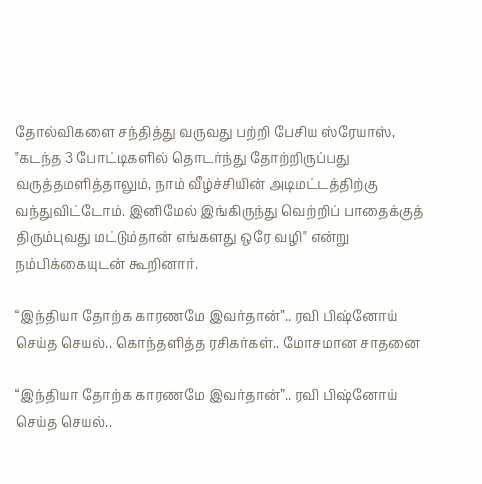தோல்விகளை சந்தித்து வருவது பற்றி பேசிய ஸ்ரேயாஸ், "கடந்த 3 போட்டிகளில் தொடர்ந்து தோற்றிருப்பது வருத்தமளித்தாலும், நாம் வீழ்ச்சியின் அடிமட்டத்திற்கு வந்துவிட்டோம். இனிமேல் இங்கிருந்து வெற்றிப் பாதைக்குத் திரும்புவது மட்டும்தான் எங்களது ஒரே வழி" என்று நம்பிக்கையுடன் கூறினார்.

“இந்தியா தோற்க காரணமே இவர்தான்”.. ரவி பிஷ்னோய் செய்த செயல்.. கொந்தளித்த ரசிகர்கள்.. மோசமான சாதனை

“இந்தியா தோற்க காரணமே இவர்தான்”.. ரவி பிஷ்னோய் செய்த செயல்..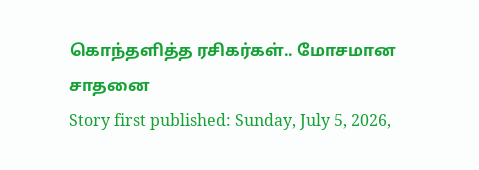கொந்தளித்த ரசிகர்கள்.. மோசமான சாதனை
Story first published: Sunday, July 5, 2026,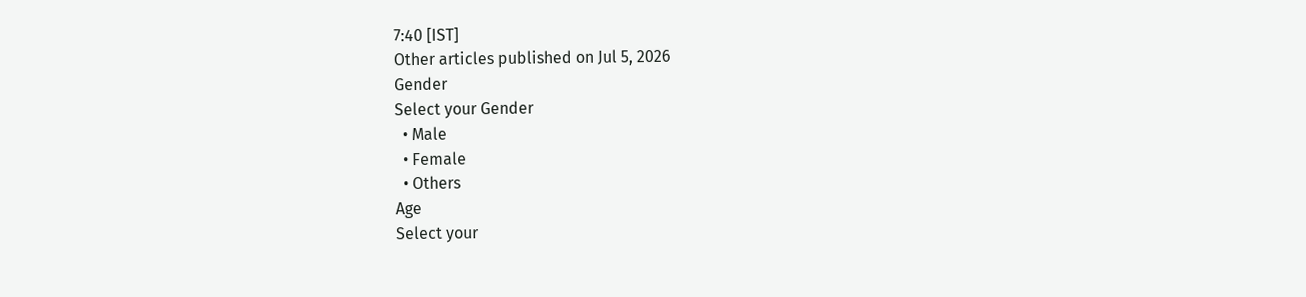7:40 [IST]
Other articles published on Jul 5, 2026
Gender
Select your Gender
  • Male
  • Female
  • Others
Age
Select your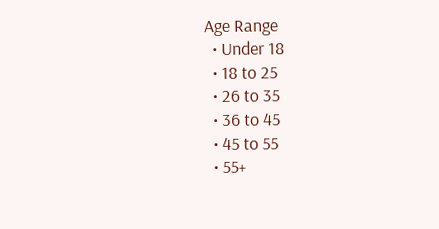Age Range
  • Under 18
  • 18 to 25
  • 26 to 35
  • 36 to 45
  • 45 to 55
  • 55+